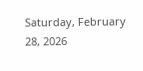Saturday, February 28, 2026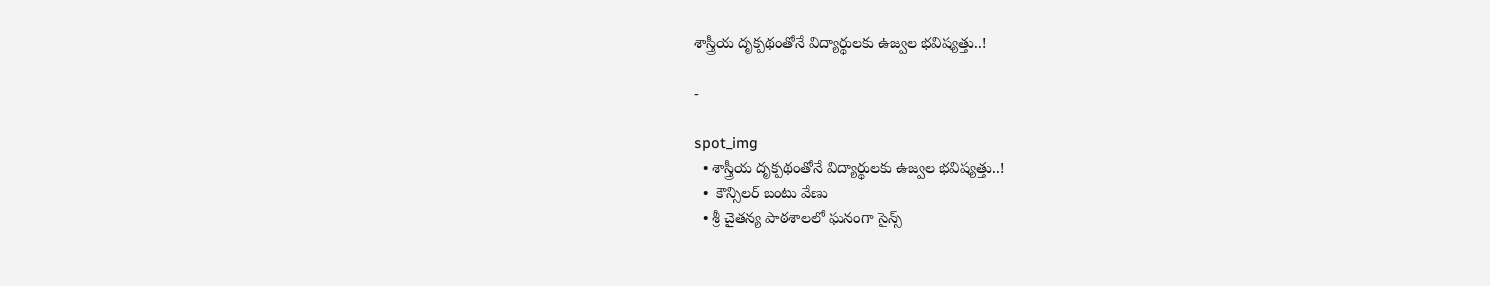శాస్త్రీయ దృక్పథంతోనే విద్యార్థులకు ఉజ్వల భవిష్యత్తు..!

-

spot_img
  • శాస్త్రీయ దృక్పథంతోనే విద్యార్థులకు ఉజ్వల భవిష్యత్తు..!
  •  కౌన్సిలర్ బంటు వేణు
  • శ్రీ చైతన్య పాఠశాలలో ఘనంగా సైన్స్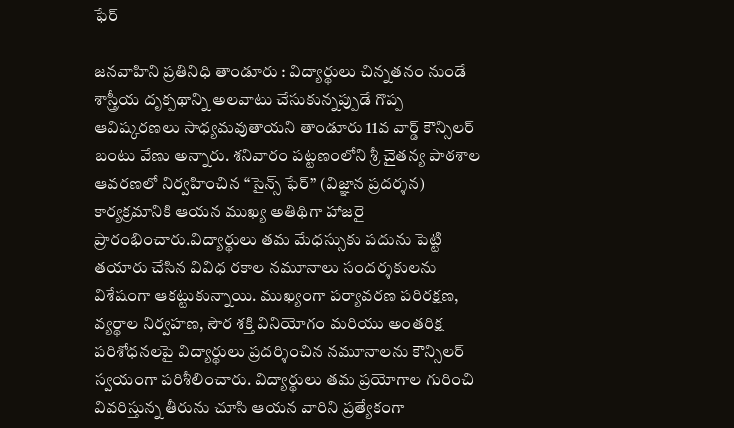ఫేర్

జనవాహిని ప్రతినిధి తాండూరు : విద్యార్థులు చిన్నతనం నుండే శాస్త్రీయ దృక్పథాన్ని అలవాటు చేసుకున్నప్పుడే గొప్ప ఆవిష్కరణలు సాధ్యమవుతాయని తాండూరు 11వ వార్డ్ కౌన్సిలర్ బంటు వేణు అన్నారు. శనివారం పట్టణంలోని శ్రీ చైతన్య పాఠశాల ఆవరణలో నిర్వహించిన “సైన్స్ ఫేర్” (విజ్ఞాన ప్రదర్శన) కార్యక్రమానికి ఆయన ముఖ్య అతిథిగా హాజరై ప్రారంభించారు.విద్యార్థులు తమ మేధస్సుకు పదును పెట్టి తయారు చేసిన వివిధ రకాల నమూనాలు సందర్శకులను విశేషంగా ఆకట్టుకున్నాయి. ముఖ్యంగా పర్యావరణ పరిరక్షణ, వ్యర్థాల నిర్వహణ, సౌర శక్తి వినియోగం మరియు అంతరిక్ష పరిశోధనలపై విద్యార్థులు ప్రదర్శించిన నమూనాలను కౌన్సిలర్ స్వయంగా పరిశీలించారు. విద్యార్థులు తమ ప్రయోగాల గురించి వివరిస్తున్న తీరును చూసి ఆయన వారిని ప్రత్యేకంగా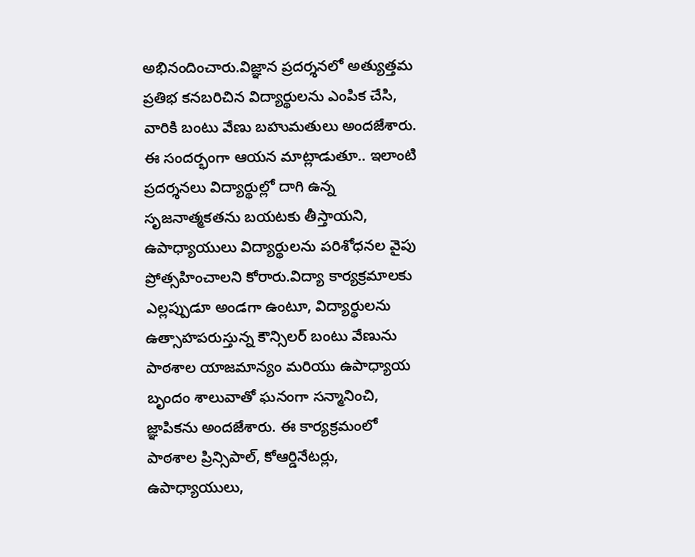అభినందించారు.విజ్ఞాన ప్రదర్శనలో అత్యుత్తమ ప్రతిభ కనబరిచిన విద్యార్థులను ఎంపిక చేసి, వారికి బంటు వేణు బహుమతులు అందజేశారు. ఈ సందర్భంగా ఆయన మాట్లాడుతూ.. ఇలాంటి ప్రదర్శనలు విద్యార్థుల్లో దాగి ఉన్న సృజనాత్మకతను బయటకు తీస్తాయని, ఉపాధ్యాయులు విద్యార్థులను పరిశోధనల వైపు ప్రోత్సహించాలని కోరారు.విద్యా కార్యక్రమాలకు ఎల్లప్పుడూ అండగా ఉంటూ, విద్యార్థులను ఉత్సాహపరుస్తున్న కౌన్సిలర్ బంటు వేణును పాఠశాల యాజమాన్యం మరియు ఉపాధ్యాయ బృందం శాలువాతో ఘనంగా సన్మానించి, జ్ఞాపికను అందజేశారు. ఈ కార్యక్రమంలో పాఠశాల ప్రిన్సిపాల్, కోఆర్డినేటర్లు, ఉపాధ్యాయులు,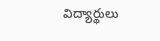విద్యార్థులు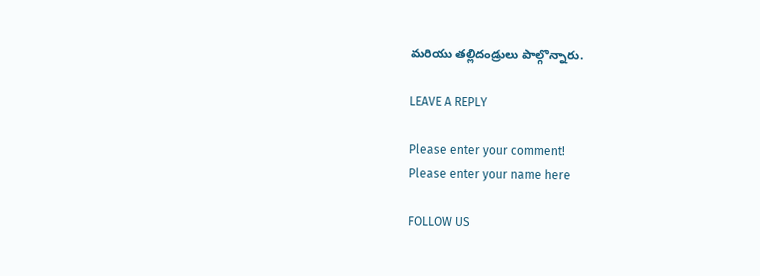మరియు తల్లిదండ్రులు పాల్గొన్నారు.

LEAVE A REPLY

Please enter your comment!
Please enter your name here

FOLLOW US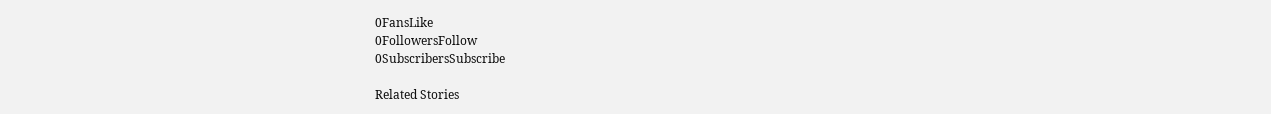0FansLike
0FollowersFollow
0SubscribersSubscribe

Related Stories